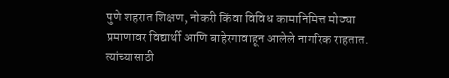पुणे शहरात शिक्षण, नोकरी किंवा विविध कामानिमित्त मोठ्या प्रमाणावर विद्यार्थी आणि बाहेरगावाहून आलेले नागरिक राहतात. त्यांच्यासाठी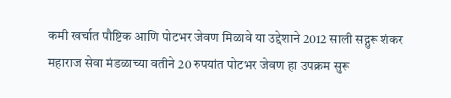कमी खर्चात पौष्टिक आणि पोटभर जेवण मिळावे या उद्देशाने 2012 साली सद्गुरू शंकर महाराज सेवा मंडळाच्या वतीने 20 रुपयांत पोटभर जेवण हा उपक्रम सुरू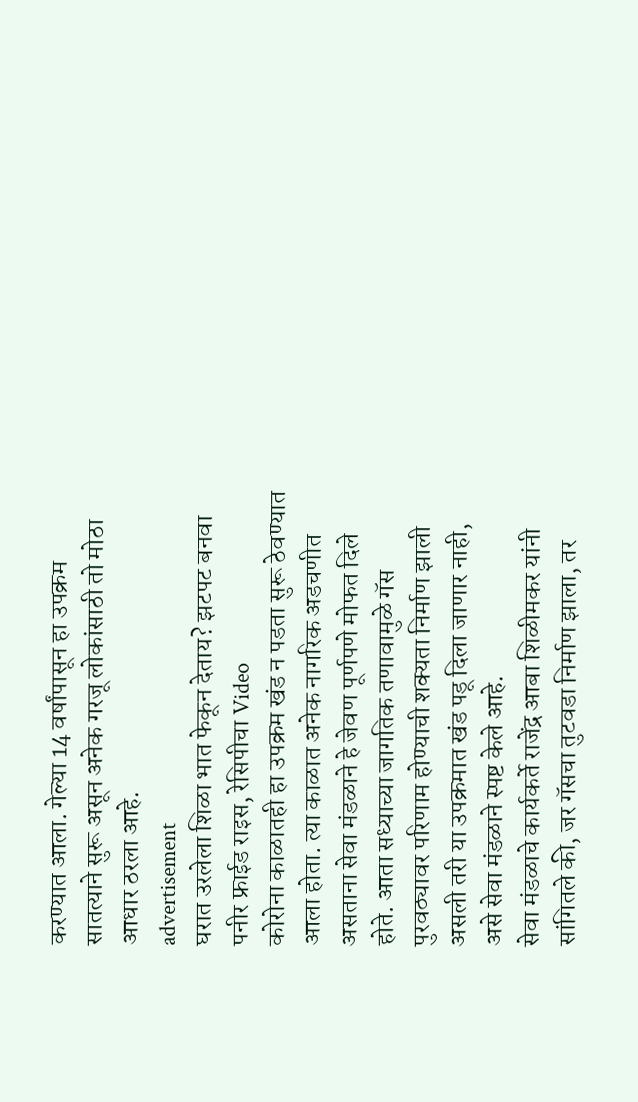करण्यात आला. गेल्या 14 वर्षांपासून हा उपक्रम सातत्याने सुरू असून अनेक गरजू लोकांसाठी तो मोठा आधार ठरला आहे.
advertisement
घरात उरलेला शिळा भात फेकून देताय? झटपट बनवा पनीर फ्राईड राइस, रेसिपीचा Video
कोरोना काळातही हा उपक्रम खंड न पडता सुरू ठेवण्यात आला होता. त्या काळात अनेक नागरिक अडचणीत असताना सेवा मंडळाने हे जेवण पूर्णपणे मोफत दिले होते. आता सध्याच्या जागतिक तणावामुळे गॅस पुरवठ्यावर परिणाम होण्याची शक्यता निर्माण झाली असली तरी या उपक्रमात खंड पडू दिला जाणार नाही, असे सेवा मंडळाने स्पष्ट केले आहे.
सेवा मंडळाचे कार्यकर्ते राजेंद्र आबा शिळीमकर यांनी सांगितले की, जर गॅसचा तुटवडा निर्माण झाला, तर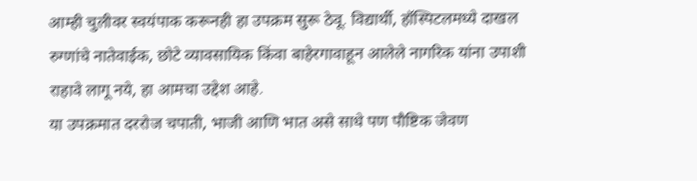आम्ही चुलीवर स्वयंपाक करूनही हा उपक्रम सुरू ठेवू. विद्यार्थी, हॉस्पिटलमध्ये दाखल रुग्णांचे नातेवाईक, छोटे व्यावसायिक किंवा बाहेरगावाहून आलेले नागरिक यांना उपाशी राहावे लागू नये, हा आमचा उद्देश आहे.
या उपक्रमात दररोज चपाती, भाजी आणि भात असे साधे पण पौष्टिक जेवण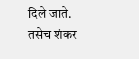दिले जाते. तसेच शंकर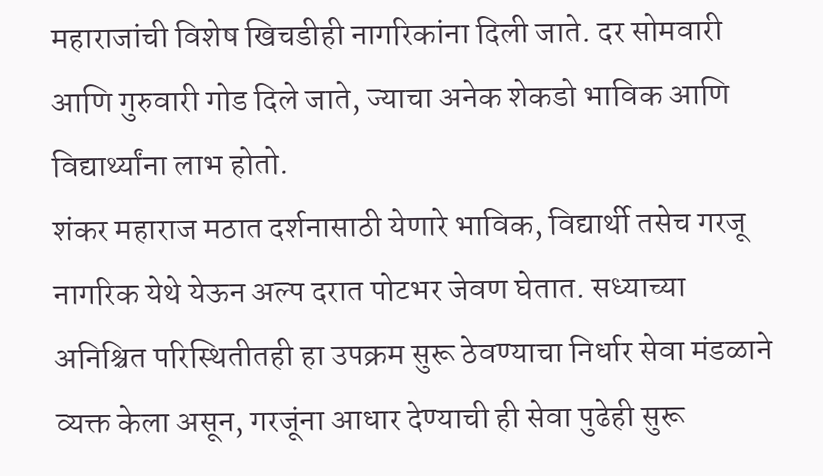महाराजांची विशेष खिचडीही नागरिकांना दिली जाते. दर सोमवारी आणि गुरुवारी गोड दिले जाते, ज्याचा अनेक शेकडो भाविक आणि विद्यार्थ्यांना लाभ होतो.
शंकर महाराज मठात दर्शनासाठी येणारे भाविक, विद्यार्थी तसेच गरजू नागरिक येथे येऊन अल्प दरात पोटभर जेवण घेतात. सध्याच्या अनिश्चित परिस्थितीतही हा उपक्रम सुरू ठेवण्याचा निर्धार सेवा मंडळाने व्यक्त केला असून, गरजूंना आधार देण्याची ही सेवा पुढेही सुरू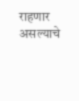राहणार असल्याचे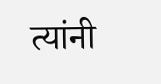त्यांनी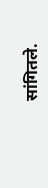सांगितले.